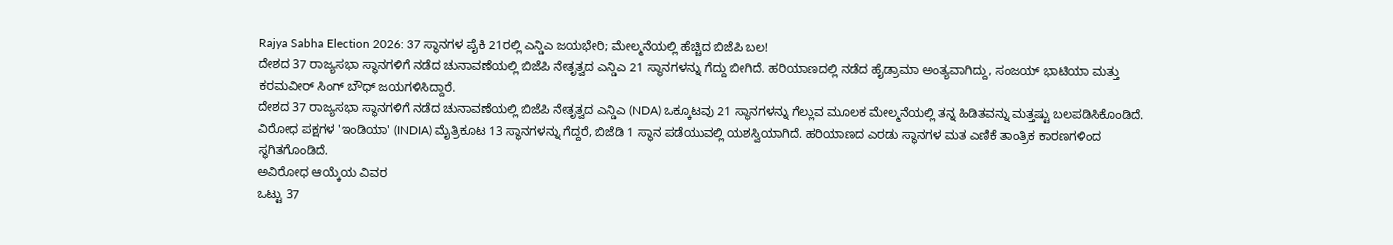Rajya Sabha Election 2026: 37 ಸ್ಥಾನಗಳ ಪೈಕಿ 21ರಲ್ಲಿ ಎನ್ಡಿಎ ಜಯಭೇರಿ; ಮೇಲ್ಮನೆಯಲ್ಲಿ ಹೆಚ್ಚಿದ ಬಿಜೆಪಿ ಬಲ!
ದೇಶದ 37 ರಾಜ್ಯಸಭಾ ಸ್ಥಾನಗಳಿಗೆ ನಡೆದ ಚುನಾವಣೆಯಲ್ಲಿ ಬಿಜೆಪಿ ನೇತೃತ್ವದ ಎನ್ಡಿಎ 21 ಸ್ಥಾನಗಳನ್ನು ಗೆದ್ದು ಬೀಗಿದೆ. ಹರಿಯಾಣದಲ್ಲಿ ನಡೆದ ಹೈಡ್ರಾಮಾ ಅಂತ್ಯವಾಗಿದ್ದು, ಸಂಜಯ್ ಭಾಟಿಯಾ ಮತ್ತು ಕರಮವೀರ್ ಸಿಂಗ್ ಬೌಧ್ ಜಯಗಳಿಸಿದ್ದಾರೆ.
ದೇಶದ 37 ರಾಜ್ಯಸಭಾ ಸ್ಥಾನಗಳಿಗೆ ನಡೆದ ಚುನಾವಣೆಯಲ್ಲಿ ಬಿಜೆಪಿ ನೇತೃತ್ವದ ಎನ್ಡಿಎ (NDA) ಒಕ್ಕೂಟವು 21 ಸ್ಥಾನಗಳನ್ನು ಗೆಲ್ಲುವ ಮೂಲಕ ಮೇಲ್ಮನೆಯಲ್ಲಿ ತನ್ನ ಹಿಡಿತವನ್ನು ಮತ್ತಷ್ಟು ಬಲಪಡಿಸಿಕೊಂಡಿದೆ. ವಿರೋಧ ಪಕ್ಷಗಳ 'ಇಂಡಿಯಾ' (INDIA) ಮೈತ್ರಿಕೂಟ 13 ಸ್ಥಾನಗಳನ್ನು ಗೆದ್ದರೆ, ಬಿಜೆಡಿ 1 ಸ್ಥಾನ ಪಡೆಯುವಲ್ಲಿ ಯಶಸ್ವಿಯಾಗಿದೆ. ಹರಿಯಾಣದ ಎರಡು ಸ್ಥಾನಗಳ ಮತ ಎಣಿಕೆ ತಾಂತ್ರಿಕ ಕಾರಣಗಳಿಂದ ಸ್ಥಗಿತಗೊಂಡಿದೆ.
ಅವಿರೋಧ ಆಯ್ಕೆಯ ವಿವರ
ಒಟ್ಟು 37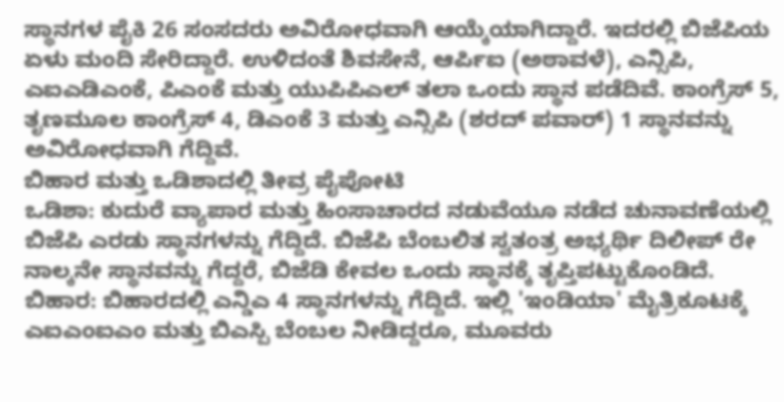ಸ್ಥಾನಗಳ ಪೈಕಿ 26 ಸಂಸದರು ಅವಿರೋಧವಾಗಿ ಆಯ್ಕೆಯಾಗಿದ್ದಾರೆ. ಇದರಲ್ಲಿ ಬಿಜೆಪಿಯ ಏಳು ಮಂದಿ ಸೇರಿದ್ದಾರೆ. ಉಳಿದಂತೆ ಶಿವಸೇನೆ, ಆರ್ಪಿಐ (ಅಠಾವಳೆ), ಎನ್ಸಿಪಿ, ಎಐಎಡಿಎಂಕೆ, ಪಿಎಂಕೆ ಮತ್ತು ಯುಪಿಪಿಎಲ್ ತಲಾ ಒಂದು ಸ್ಥಾನ ಪಡೆದಿವೆ. ಕಾಂಗ್ರೆಸ್ 5, ತೃಣಮೂಲ ಕಾಂಗ್ರೆಸ್ 4, ಡಿಎಂಕೆ 3 ಮತ್ತು ಎನ್ಸಿಪಿ (ಶರದ್ ಪವಾರ್) 1 ಸ್ಥಾನವನ್ನು ಅವಿರೋಧವಾಗಿ ಗೆದ್ದಿವೆ.
ಬಿಹಾರ ಮತ್ತು ಒಡಿಶಾದಲ್ಲಿ ತೀವ್ರ ಪೈಪೋಟಿ
ಒಡಿಶಾ: ಕುದುರೆ ವ್ಯಾಪಾರ ಮತ್ತು ಹಿಂಸಾಚಾರದ ನಡುವೆಯೂ ನಡೆದ ಚುನಾವಣೆಯಲ್ಲಿ ಬಿಜೆಪಿ ಎರಡು ಸ್ಥಾನಗಳನ್ನು ಗೆದ್ದಿದೆ. ಬಿಜೆಪಿ ಬೆಂಬಲಿತ ಸ್ವತಂತ್ರ ಅಭ್ಯರ್ಥಿ ದಿಲೀಪ್ ರೇ ನಾಲ್ಕನೇ ಸ್ಥಾನವನ್ನು ಗೆದ್ದರೆ, ಬಿಜೆಡಿ ಕೇವಲ ಒಂದು ಸ್ಥಾನಕ್ಕೆ ತೃಪ್ತಿಪಟ್ಟುಕೊಂಡಿದೆ.
ಬಿಹಾರ: ಬಿಹಾರದಲ್ಲಿ ಎನ್ಡಿಎ 4 ಸ್ಥಾನಗಳನ್ನು ಗೆದ್ದಿದೆ. ಇಲ್ಲಿ 'ಇಂಡಿಯಾ' ಮೈತ್ರಿಕೂಟಕ್ಕೆ ಎಐಎಂಐಎಂ ಮತ್ತು ಬಿಎಸ್ಪಿ ಬೆಂಬಲ ನೀಡಿದ್ದರೂ, ಮೂವರು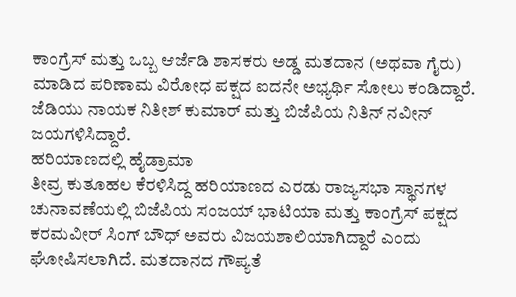ಕಾಂಗ್ರೆಸ್ ಮತ್ತು ಒಬ್ಬ ಆರ್ಜೆಡಿ ಶಾಸಕರು ಅಡ್ಡ ಮತದಾನ (ಅಥವಾ ಗೈರು) ಮಾಡಿದ ಪರಿಣಾಮ ವಿರೋಧ ಪಕ್ಷದ ಐದನೇ ಅಭ್ಯರ್ಥಿ ಸೋಲು ಕಂಡಿದ್ದಾರೆ. ಜೆಡಿಯು ನಾಯಕ ನಿತೀಶ್ ಕುಮಾರ್ ಮತ್ತು ಬಿಜೆಪಿಯ ನಿತಿನ್ ನವೀನ್ ಜಯಗಳಿಸಿದ್ದಾರೆ.
ಹರಿಯಾಣದಲ್ಲಿ ಹೈಡ್ರಾಮಾ
ತೀವ್ರ ಕುತೂಹಲ ಕೆರಳಿಸಿದ್ದ ಹರಿಯಾಣದ ಎರಡು ರಾಜ್ಯಸಭಾ ಸ್ಥಾನಗಳ ಚುನಾವಣೆಯಲ್ಲಿ ಬಿಜೆಪಿಯ ಸಂಜಯ್ ಭಾಟಿಯಾ ಮತ್ತು ಕಾಂಗ್ರೆಸ್ ಪಕ್ಷದ ಕರಮವೀರ್ ಸಿಂಗ್ ಬೌಧ್ ಅವರು ವಿಜಯಶಾಲಿಯಾಗಿದ್ದಾರೆ ಎಂದು ಘೋಷಿಸಲಾಗಿದೆ. ಮತದಾನದ ಗೌಪ್ಯತೆ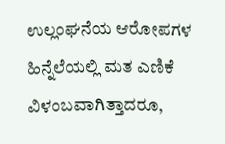ಉಲ್ಲಂಘನೆಯ ಆರೋಪಗಳ ಹಿನ್ನೆಲೆಯಲ್ಲಿ ಮತ ಎಣಿಕೆ ವಿಳಂಬವಾಗಿತ್ತಾದರೂ,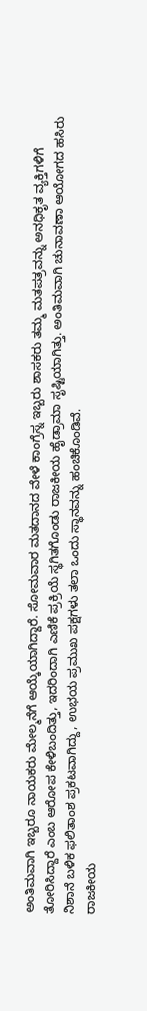ಅಂತಿಮವಾಗಿ ಇಬ್ಬರೂ ನಾಯಕರು ಮೇಲ್ಮನೆಗೆ ಆಯ್ಕೆಯಾಗಿದ್ದಾರೆ. ಸೋಮವಾರ ಮತದಾನದ ವೇಳೆ ಕಾಂಗ್ರೆಸ್ನ ಇಬ್ಬರು ಶಾಸಕರು ತಮ್ಮ ಮತಪತ್ರವನ್ನು ಅನಧಿಕೃತ ವ್ಯಕ್ತಿಗಳಿಗೆ ತೋರಿಸಿದ್ದಾರೆ ಎಂಬ ಆರೋಪ ಕೇಳಿಬಂದಿತ್ತು, ಇದರಿಂದಾಗಿ ಎಣಿಕೆ ಪ್ರಕ್ರಿಯೆ ಸ್ಥಗಿತಗೊಂಡು ರಾಜಕೀಯ ಹೈಡ್ರಾಮಾ ಸೃಷ್ಟಿಯಾಗಿತ್ತು. ಅಂತಿಮವಾಗಿ ಚುನಾವಣಾ ಆಯೋಗದ ಹಸಿರು ನಿಶಾನೆ ಬಳಿಕ ಫಲಿತಾಂಶ ಪ್ರಕಟವಾಗಿದ್ದು, ಉಭಯ ಪ್ರಮುಖ ಪಕ್ಷಗಳು ತಲಾ ಒಂದು ಸ್ಥಾನವನ್ನು ಹಂಚಿಕೊಂಡಿವೆ.
ರಾಜಕೀಯ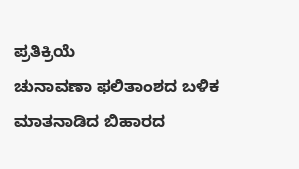ಪ್ರತಿಕ್ರಿಯೆ
ಚುನಾವಣಾ ಫಲಿತಾಂಶದ ಬಳಿಕ ಮಾತನಾಡಿದ ಬಿಹಾರದ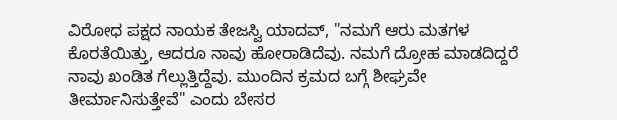ವಿರೋಧ ಪಕ್ಷದ ನಾಯಕ ತೇಜಸ್ವಿ ಯಾದವ್, "ನಮಗೆ ಆರು ಮತಗಳ ಕೊರತೆಯಿತ್ತು, ಆದರೂ ನಾವು ಹೋರಾಡಿದೆವು. ನಮಗೆ ದ್ರೋಹ ಮಾಡದಿದ್ದರೆ ನಾವು ಖಂಡಿತ ಗೆಲ್ಲುತ್ತಿದ್ದೆವು. ಮುಂದಿನ ಕ್ರಮದ ಬಗ್ಗೆ ಶೀಘ್ರವೇ ತೀರ್ಮಾನಿಸುತ್ತೇವೆ" ಎಂದು ಬೇಸರ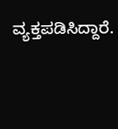ವ್ಯಕ್ತಪಡಿಸಿದ್ದಾರೆ.